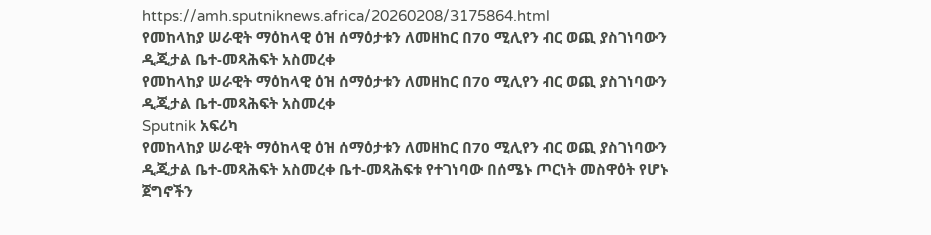https://amh.sputniknews.africa/20260208/3175864.html
የመከላከያ ሠራዊት ማዕከላዊ ዕዝ ሰማዕታቱን ለመዘከር በ70 ሚሊየን ብር ወጪ ያስገነባውን ዲጂታል ቤተ-መጻሕፍት አስመረቀ
የመከላከያ ሠራዊት ማዕከላዊ ዕዝ ሰማዕታቱን ለመዘከር በ70 ሚሊየን ብር ወጪ ያስገነባውን ዲጂታል ቤተ-መጻሕፍት አስመረቀ
Sputnik አፍሪካ
የመከላከያ ሠራዊት ማዕከላዊ ዕዝ ሰማዕታቱን ለመዘከር በ70 ሚሊየን ብር ወጪ ያስገነባውን ዲጂታል ቤተ-መጻሕፍት አስመረቀ ቤተ-መጻሕፍቱ የተገነባው በሰሜኑ ጦርነት መስዋዕት የሆኑ ጀግኖችን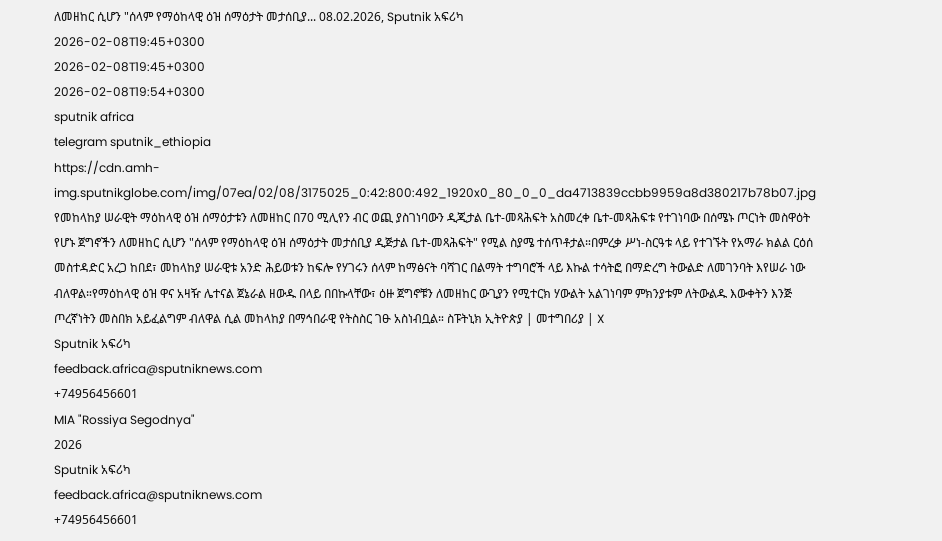ለመዘከር ሲሆን "ሰላም የማዕከላዊ ዕዝ ሰማዕታት መታሰቢያ... 08.02.2026, Sputnik አፍሪካ
2026-02-08T19:45+0300
2026-02-08T19:45+0300
2026-02-08T19:54+0300
sputnik africa
telegram sputnik_ethiopia
https://cdn.amh-img.sputnikglobe.com/img/07ea/02/08/3175025_0:42:800:492_1920x0_80_0_0_da4713839ccbb9959a8d380217b78b07.jpg
የመከላከያ ሠራዊት ማዕከላዊ ዕዝ ሰማዕታቱን ለመዘከር በ70 ሚሊየን ብር ወጪ ያስገነባውን ዲጂታል ቤተ-መጻሕፍት አስመረቀ ቤተ-መጻሕፍቱ የተገነባው በሰሜኑ ጦርነት መስዋዕት የሆኑ ጀግኖችን ለመዘከር ሲሆን "ሰላም የማዕከላዊ ዕዝ ሰማዕታት መታሰቢያ ዲጅታል ቤተ-መጻሕፍት" የሚል ስያሜ ተሰጥቶታል።በምረቃ ሥነ-ስርዓቱ ላይ የተገኙት የአማራ ክልል ርዕሰ መስተዳድር አረጋ ከበደ፣ መከላከያ ሠራዊቱ አንድ ሕይወቱን ከፍሎ የሃገሩን ሰላም ከማፅናት ባሻገር በልማት ተግባሮች ላይ እኩል ተሳትፎ በማድረግ ትውልድ ለመገንባት እየሠራ ነው ብለዋል።የማዕከላዊ ዕዝ ዋና አዛዥ ሌተናል ጀኔራል ዘውዱ በላይ በበኩላቸው፣ ዕዙ ጀግኖቹን ለመዘከር ውጊያን የሚተርክ ሃውልት አልገነባም ምክንያቱም ለትውልዱ እውቀትን እንጅ ጦረኛነትን መስበክ አይፈልግም ብለዋል ሲል መከላከያ በማኅበራዊ የትስስር ገፁ አስነብቧል። ስፑትኒክ ኢትዮጵያ | መተግበሪያ | X
Sputnik አፍሪካ
feedback.africa@sputniknews.com
+74956456601
MIA "Rossiya Segodnya"
2026
Sputnik አፍሪካ
feedback.africa@sputniknews.com
+74956456601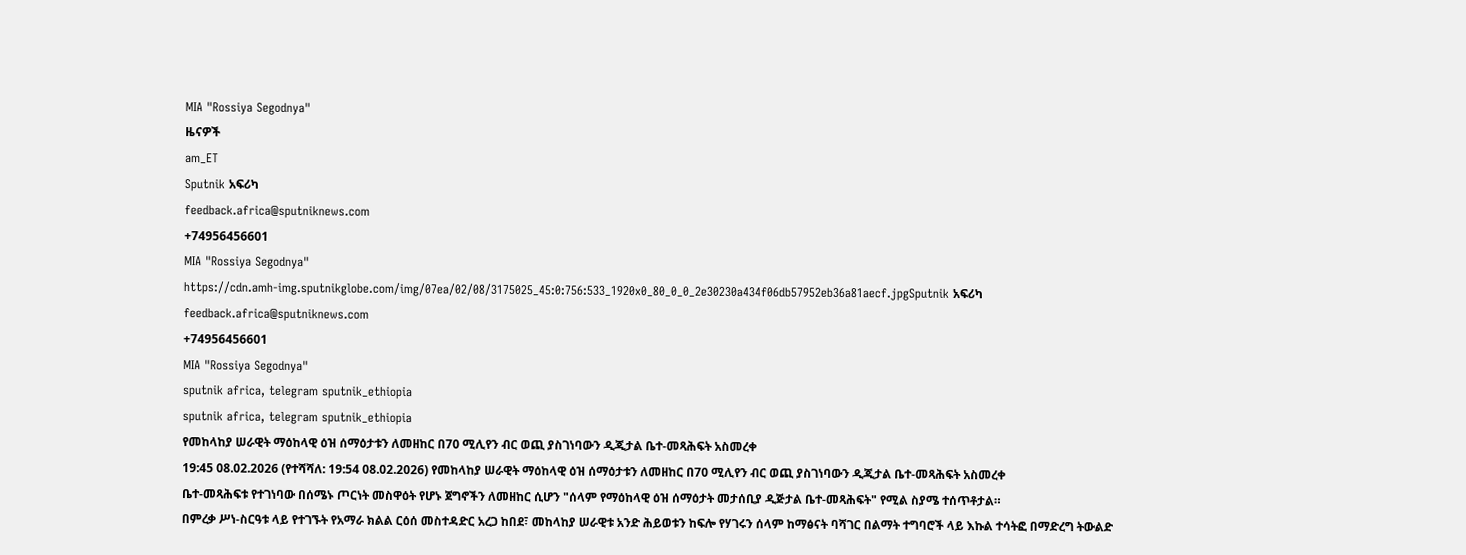MIA "Rossiya Segodnya"
ዜናዎች
am_ET
Sputnik አፍሪካ
feedback.africa@sputniknews.com
+74956456601
MIA "Rossiya Segodnya"
https://cdn.amh-img.sputnikglobe.com/img/07ea/02/08/3175025_45:0:756:533_1920x0_80_0_0_2e30230a434f06db57952eb36a81aecf.jpgSputnik አፍሪካ
feedback.africa@sputniknews.com
+74956456601
MIA "Rossiya Segodnya"
sputnik africa, telegram sputnik_ethiopia
sputnik africa, telegram sputnik_ethiopia
የመከላከያ ሠራዊት ማዕከላዊ ዕዝ ሰማዕታቱን ለመዘከር በ70 ሚሊየን ብር ወጪ ያስገነባውን ዲጂታል ቤተ-መጻሕፍት አስመረቀ
19:45 08.02.2026 (የተሻሻለ: 19:54 08.02.2026) የመከላከያ ሠራዊት ማዕከላዊ ዕዝ ሰማዕታቱን ለመዘከር በ70 ሚሊየን ብር ወጪ ያስገነባውን ዲጂታል ቤተ-መጻሕፍት አስመረቀ
ቤተ-መጻሕፍቱ የተገነባው በሰሜኑ ጦርነት መስዋዕት የሆኑ ጀግኖችን ለመዘከር ሲሆን "ሰላም የማዕከላዊ ዕዝ ሰማዕታት መታሰቢያ ዲጅታል ቤተ-መጻሕፍት" የሚል ስያሜ ተሰጥቶታል።
በምረቃ ሥነ-ስርዓቱ ላይ የተገኙት የአማራ ክልል ርዕሰ መስተዳድር አረጋ ከበደ፣ መከላከያ ሠራዊቱ አንድ ሕይወቱን ከፍሎ የሃገሩን ሰላም ከማፅናት ባሻገር በልማት ተግባሮች ላይ እኩል ተሳትፎ በማድረግ ትውልድ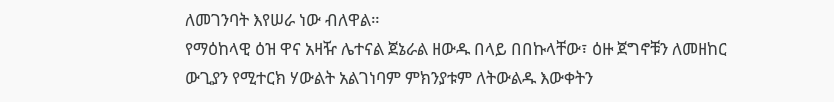ለመገንባት እየሠራ ነው ብለዋል።
የማዕከላዊ ዕዝ ዋና አዛዥ ሌተናል ጀኔራል ዘውዱ በላይ በበኩላቸው፣ ዕዙ ጀግኖቹን ለመዘከር ውጊያን የሚተርክ ሃውልት አልገነባም ምክንያቱም ለትውልዱ እውቀትን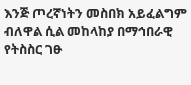እንጅ ጦረኛነትን መስበክ አይፈልግም ብለዋል ሲል መከላከያ በማኅበራዊ የትስስር ገፁ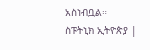አስነብቧል።
ስፑትኒክ ኢትዮጵያ |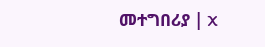መተግበሪያ | X